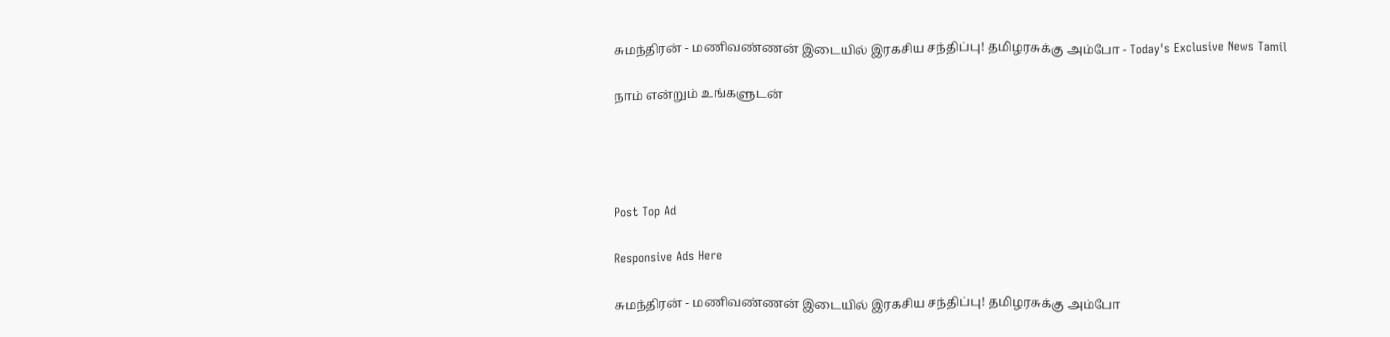சுமந்திரன் - மணிவண்ணன் இடையில் இரகசிய சந்திப்பு! தமிழரசுக்கு அம்போ - Today's Exclusive News Tamil

நாம் என்றும் உங்களுடன்




Post Top Ad

Responsive Ads Here

சுமந்திரன் - மணிவண்ணன் இடையில் இரகசிய சந்திப்பு! தமிழரசுக்கு அம்போ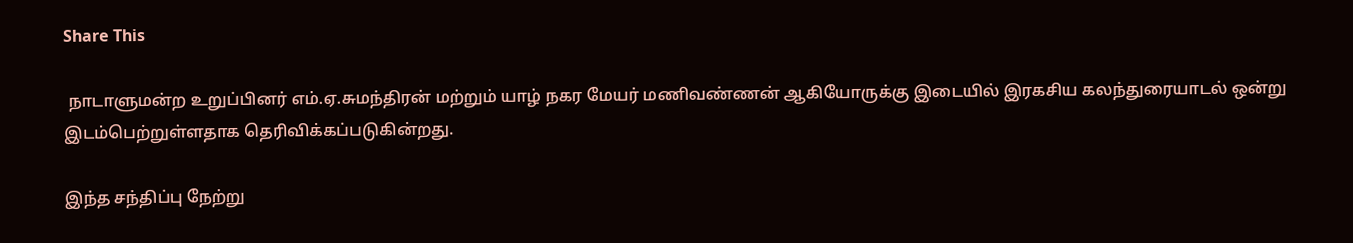Share This

 நாடாளுமன்ற உறுப்பினர் எம்.ஏ.சுமந்திரன் மற்றும் யாழ் நகர மேயர் மணிவண்ணன் ஆகியோருக்கு இடையில் இரகசிய கலந்துரையாடல் ஒன்று இடம்பெற்றுள்ளதாக தெரிவிக்கப்படுகின்றது.

இந்த சந்திப்பு நேற்று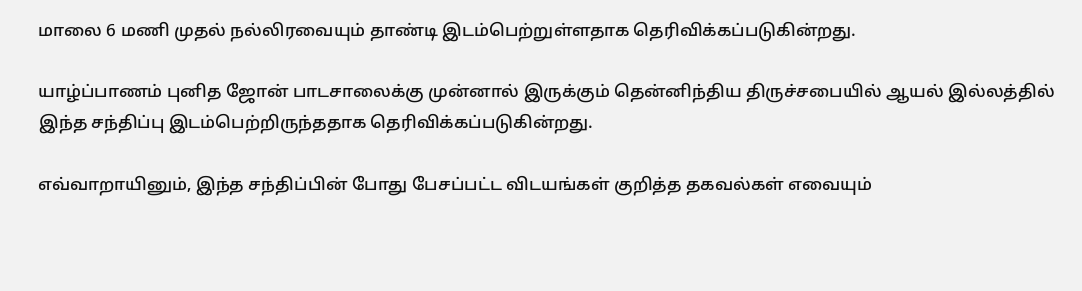மாலை 6 மணி முதல் நல்லிரவையும் தாண்டி இடம்பெற்றுள்ளதாக தெரிவிக்கப்படுகின்றது.

யாழ்ப்பாணம் புனித ஜோன் பாடசாலைக்கு முன்னால் இருக்கும் தென்னிந்திய திருச்சபையில் ஆயல் இல்லத்தில் இந்த சந்திப்பு இடம்பெற்றிருந்ததாக தெரிவிக்கப்படுகின்றது.

எவ்வாறாயினும், இந்த சந்திப்பின் போது பேசப்பட்ட விடயங்கள் குறித்த தகவல்கள் எவையும்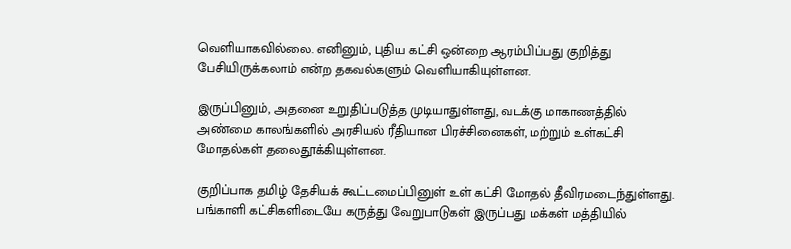வெளியாகவில்லை. எனினும், புதிய கட்சி ஒன்றை ஆரம்பிப்பது குறித்து பேசியிருக்கலாம் என்ற தகவல்களும் வெளியாகியுள்ளன.

இருப்பினும், அதனை உறுதிப்படுத்த முடியாதுள்ளது, வடக்கு மாகாணத்தில் அண்மை காலங்களில் அரசியல் ரீதியான பிரச்சினைகள், மற்றும் உள்கட்சி மோதல்கள் தலைதூக்கியுள்ளன.

குறிப்பாக தமிழ் தேசியக் கூட்டமைப்பினுள் உள் கட்சி மோதல் தீவிரமடைந்துள்ளது. பங்காளி கட்சிகளிடையே கருத்து வேறுபாடுகள் இருப்பது மக்கள் மத்தியில்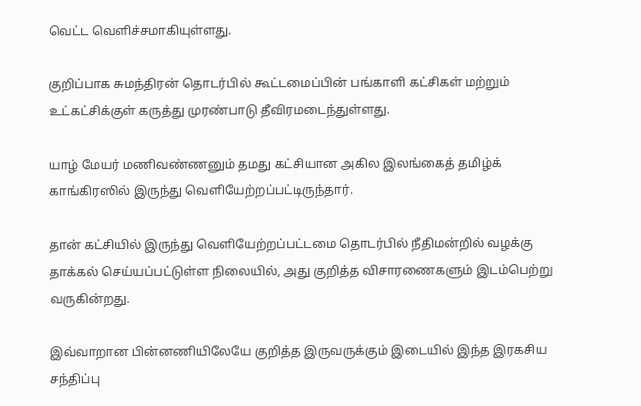வெட்ட வெளிச்சமாகியுள்ளது.

குறிப்பாக சுமந்திரன் தொடர்பில் கூட்டமைப்பின் பங்காளி கட்சிகள் மற்றும் உட்கட்சிக்குள் கருத்து முரண்பாடு தீவிரமடைந்துள்ளது.

யாழ் மேயர் மணிவண்ணனும் தமது கட்சியான அகில இலங்கைத் தமிழ்க் காங்கிரஸில் இருந்து வெளியேற்றப்பட்டிருந்தார்.

தான் கட்சியில் இருந்து வெளியேற்றப்பட்டமை தொடர்பில் நீதிமன்றில் வழக்கு தாக்கல் செய்யப்பட்டுள்ள நிலையில், அது குறித்த விசாரணைகளும் இடம்பெற்று வருகின்றது.

இவ்வாறான பின்னணியிலேயே குறித்த இருவருக்கும் இடையில் இந்த இரகசிய சந்திப்பு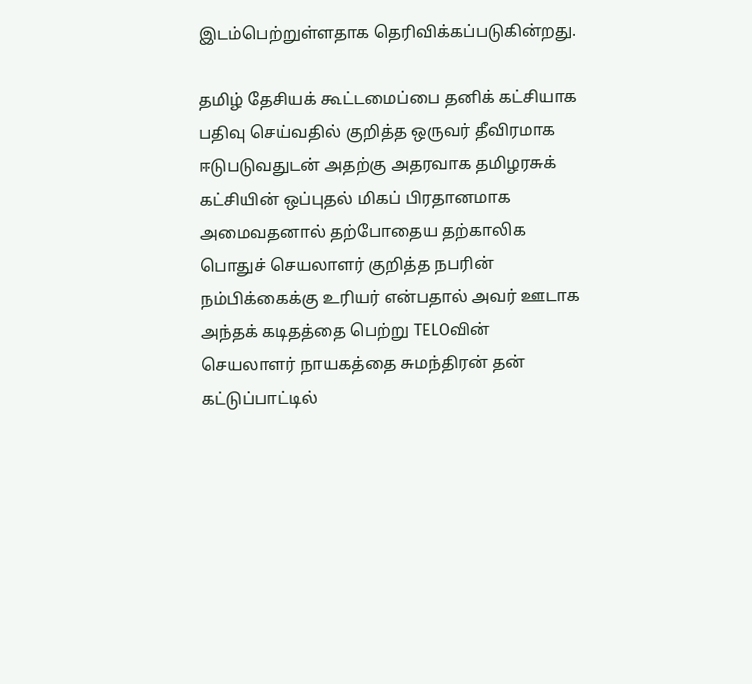இடம்பெற்றுள்ளதாக தெரிவிக்கப்படுகின்றது.

தமிழ் தேசியக் கூட்டமைப்பை தனிக் கட்சியாக பதிவு செய்வதில் குறித்த ஒருவர் தீவிரமாக ஈடுபடுவதுடன் அதற்கு அதரவாக தமிழரசுக் கட்சியின் ஒப்புதல் மிகப் பிரதானமாக அமைவதனால் தற்போதைய தற்காலிக பொதுச் செயலாளர் குறித்த நபரின் நம்பிக்கைக்கு உரியர் என்பதால் அவர் ஊடாக அந்தக் கடிதத்தை பெற்று TELOவின் செயலாளர் நாயகத்தை சுமந்திரன் தன் கட்டுப்பாட்டில்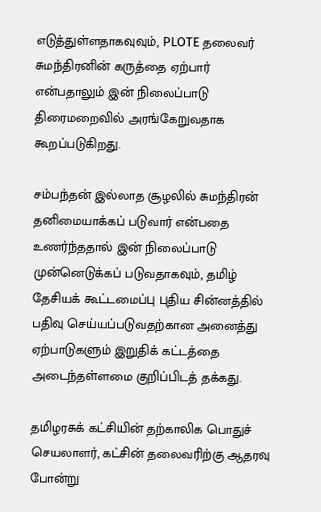எடுத்துள்ளதாகவுவும், PLOTE தலைவர் சுமந்திரனின் கருத்தை ஏற்பார் என்பதாலும் இன் நிலைப்பாடு திரைமறைவில் அரங்கேறுவதாக கூறப்படுகிறது.

சம்பந்தன் இல்லாத சூழலில் சுமந்திரன் தனிமையாக்கப் படுவார் என்பதை உணர்ந்ததால் இன் நிலைப்பாடு முன்னெடுக்கப் படுவதாகவும், தமிழ் தேசியக் கூட்டமைப்பு புதிய சின்னத்தில் பதிவு செய்யப்படுவதற்கான அனைத்து ஏற்பாடுகளும் இறுதிக் கட்டத்தை அடைந்தள்ளமை குறிப்பிடத் தக்கது.

தமிழரசுக் கட்சியின் தற்காலிக பொதுச் செயலாளர், கட்சின் தலைவரிற்கு ஆதரவு போன்று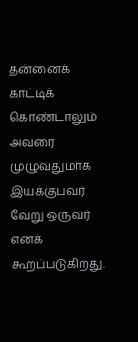தன்னைக் காட்டிக் கொண்டாலும் அவரை முழுவதுமாக இயக்குபவர் வேறு ஒருவர் எனக் கூறப்படுகிறது.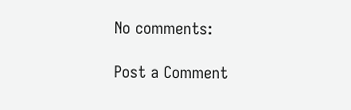No comments:

Post a Comment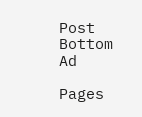Post Bottom Ad

Pages